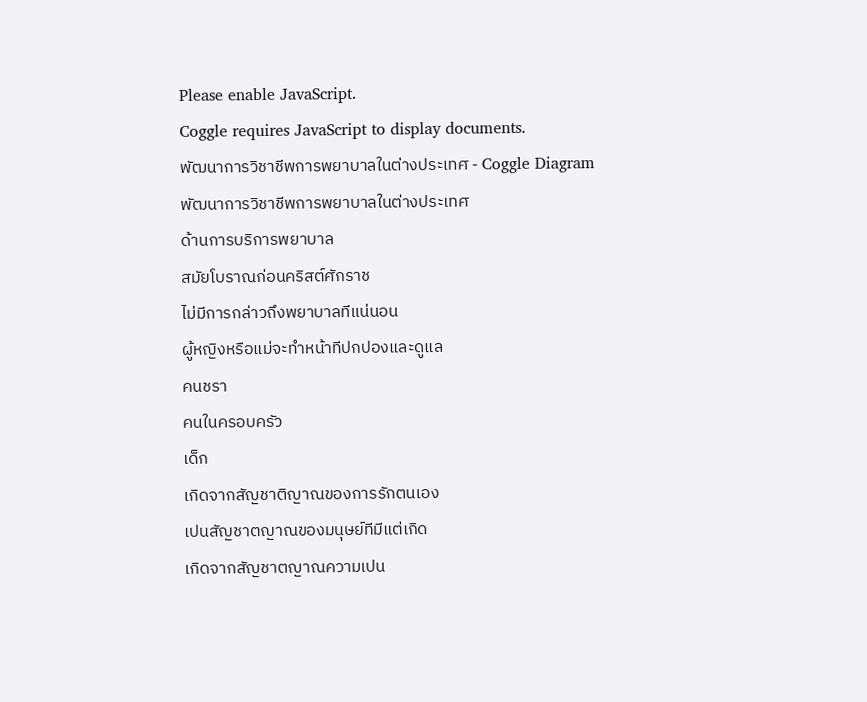Please enable JavaScript.
Coggle requires JavaScript to display documents.
พัฒนาการวิชาชีพการพยาบาลในต่างประเทศ - Coggle Diagram
พัฒนาการวิชาชีพการพยาบาลในต่างประเทศ
ด้านการบริการพยาบาล
สมัยโบราณก่อนคริสต์ศักราช
ไม่มีการกล่าวถึงพยาบาลทีแน่นอน
ผู้หญิงหรือแม่จะทําหน้าทีปกปองและดูแล
คนชรา
คนในครอบครัว
เด็ก
เกิดจากสัญชาติญาณของการรักตนเอง
เปนสัญชาตญาณของมนุษย์ทีมีแต่เกิด
เกิดจากสัญชาตญาณความเปน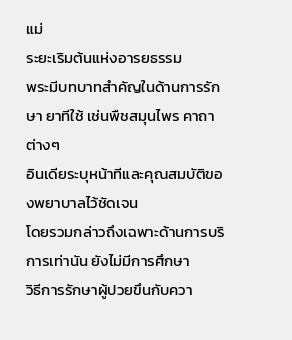แม่
ระยะเริมต้นแห่งอารยธรรม
พระมีบทบาทสําคัญในด้านการรักษา ยาทีใช้ เช่นพืชสมุนไพร คาถาต่างๆ
อินเดียระบุหน้าทีและคุณสมบัติของพยาบาลไว้ชัดเจน
โดยรวมกล่าวถึงเฉพาะด้านการบริการเท่านัน ยังไม่มีการศึกษา
วิธีการรักษาผู้ปวยขึนกับควา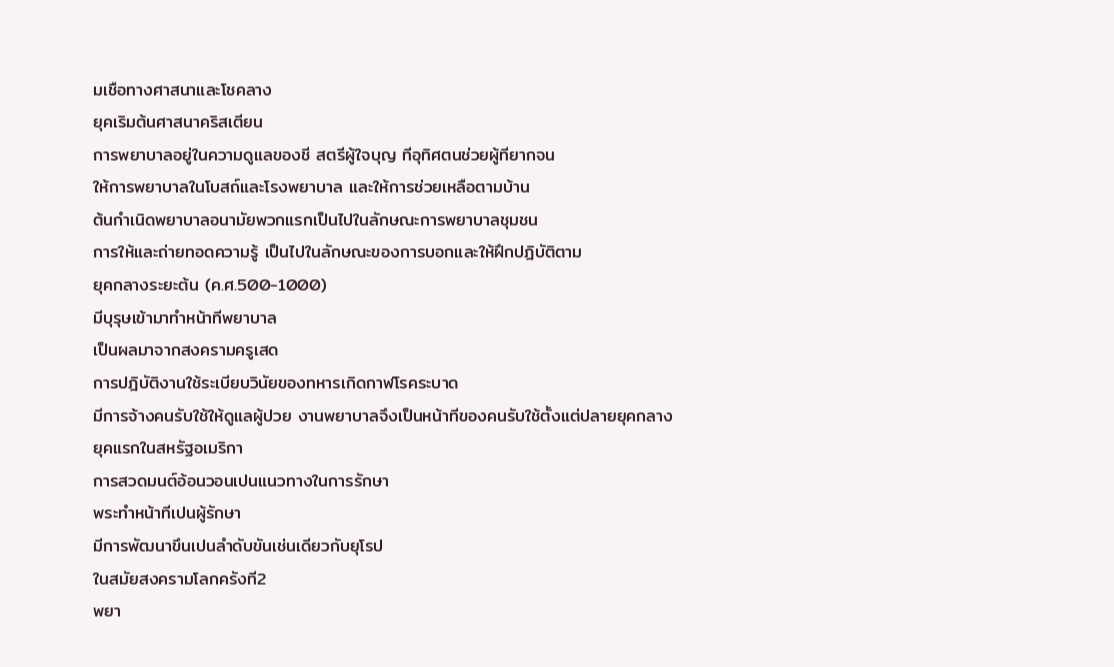มเชือทางศาสนาและโชคลาง
ยุคเริมต้นศาสนาคริสเตียน
การพยาบาลอยู่ในความดูแลของชี สตรีผู้ใจบุญ ทีอุทิศตนช่วยผู้ทียากจน
ให้การพยาบาลในโบสถ์และโรงพยาบาล และให้การช่วยเหลือตามบ้าน
ต้นกําเนิดพยาบาลอนามัยพวกแรกเป็นไปในลักษณะการพยาบาลชุมชน
การให้และถ่ายทอดความรู้ เป็นไปในลักษณะของการบอกและให้ฝึกปฎิบัติตาม
ยุคกลางระยะต้น (ค.ศ.500-1000)
มีบุรุษเข้ามาทําหน้าทีพยาบาล
เป็นผลมาจากสงครามครูเสด
การปฎิบัติงานใช้ระเบียบวินัยของทหารเกิดกาฬโรคระบาด
มีการจ้างคนรับใช้ให้ดูแลผู้ปวย งานพยาบาลจึงเป็นหน้าทีของคนรับใช้ตั้งแต่ปลายยุคกลาง
ยุคแรกในสหรัฐอเมริกา
การสวดมนต์อ้อนวอนเปนแนวทางในการรักษา
พระทําหน้าทีเปนผู้รักษา
มีการพัฒนาขึนเปนลําดับขันเช่นเดียวกับยุโรป
ในสมัยสงครามโลกครังที2
พยา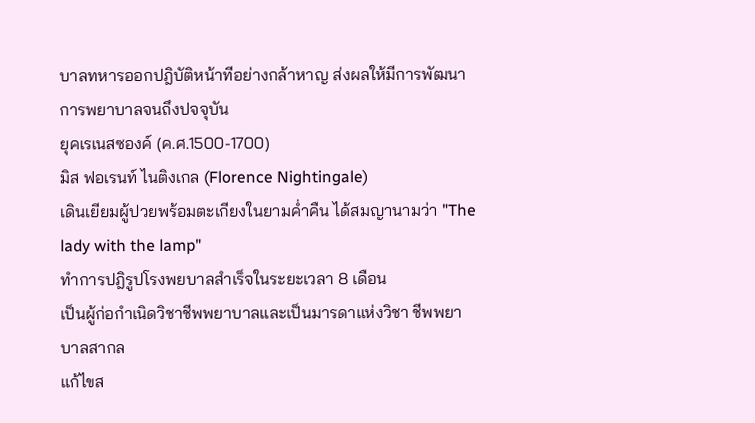บาลทหารออกปฎิบัติหน้าทีอย่างกล้าหาญ ส่งผลให้มีการพัฒนาการพยาบาลจนถึงปจจุบัน
ยุคเรเนสซองค์ (ค.ศ.1500-1700)
มิส ฟอเรนท์ ไนติงเกล (Florence Nightingale)
เดินเยียมผู้ปวยพร้อมตะเกียงในยามค่ำคืน ได้สมญานามว่า "The lady with the lamp"
ทําการปฎิรูปโรงพยบาลสําเร็จในระยะเวลา 8 เดือน
เป็นผู้ก่อกําเนิดวิชาชีพพยาบาลและเป็นมารดาแห่งวิชา ชีพพยาบาลสากล
แก้ไขส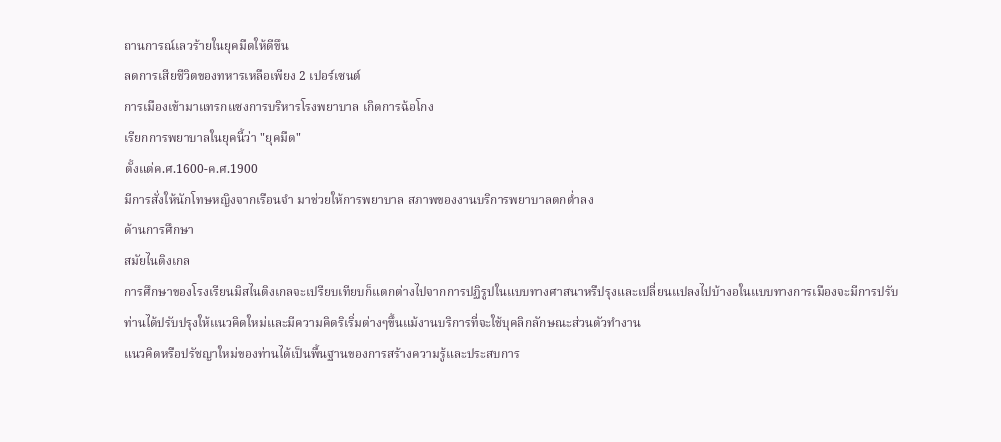ถานการณ์เลวร้ายในยุคมืดให้ดีขึน
ลดการเสียชีวิตของทหารเหลือเพียง 2 เปอร์เซนต์
การเมืองเข้ามาแทรกแซงการบริหารโรงพยาบาล เกิดการฉ้อโกง
เรียกการพยาบาลในยุคนี้ว่า "ยุคมืด"
ตั้งแต่ค.ศ.1600-ค.ศ.1900
มีการสั่งให้นักโทษหญิงจากเรือนจํา มาช่วยให้การพยาบาล สภาพของงานบริการพยาบาลตกต่ำลง
ด้านการศึกษา
สมัยไนติงเกล
การศึกษาของโรงเรียนมิสไนติงเกลจะเปรียบเทียบก็แตกต่างไปจากการปฏิรูปในแบบทางศาสนาหรืปรุงและเปลี่ยนแปลงไปบ้างอในแบบทางการเมืองจะมีการปรับ
ท่านได้ปรับปรุงให้เเนวคิดใหม่และมีความคิดริเริ่มต่างๆขึ้นแม้งานบริการที่จะใช้บุคลิกลักษณะส่วนตัวทำงาน
แนวคิดหรือปรัชญาใหม่ของท่านได้เป็นพื้นฐานของการสร้างความรู้และประสบการ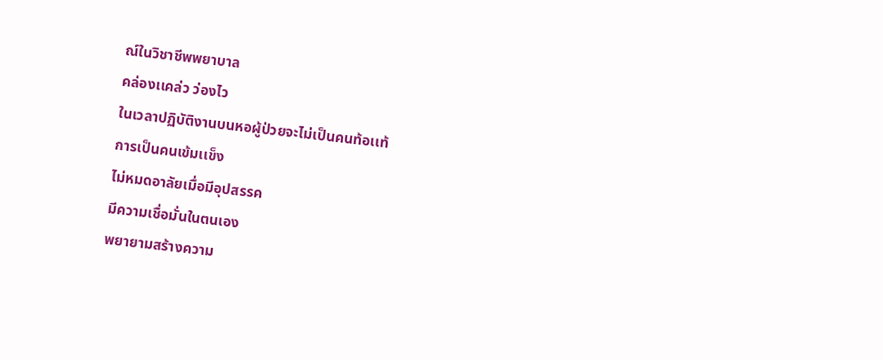ณ์ในวิชาชีพพยาบาล
คล่องเเคล่ว ว่องไว
ในเวลาปฏิบัติงานบนหอผู้ป่วยจะไม่เป็นคนท้อเเท้
การเป็นคนเข้มเเข็ง
ไม่หมดอาลัยเมื่อมีอุปสรรค
มีความเชื่อมั่นในตนเอง
พยายามสร้างความ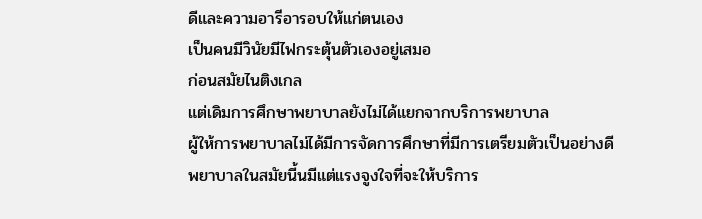ดีและความอารีอารอบให้แก่ตนเอง
เป็นคนมีวินัยมีไฟกระตุ้นตัวเองอยู่เสมอ
ก่อนสมัยไนติงเกล
แต่เดิมการศึกษาพยาบาลยังไม่ได้แยกจากบริการพยาบาล
ผู้ให้การพยาบาลไม่ได้มีการจัดการศึกษาที่มีการเตรียมตัวเป็นอย่างดี
พยาบาลในสมัยนี้นมีแต่แรงจูงใจที่จะให้บริการ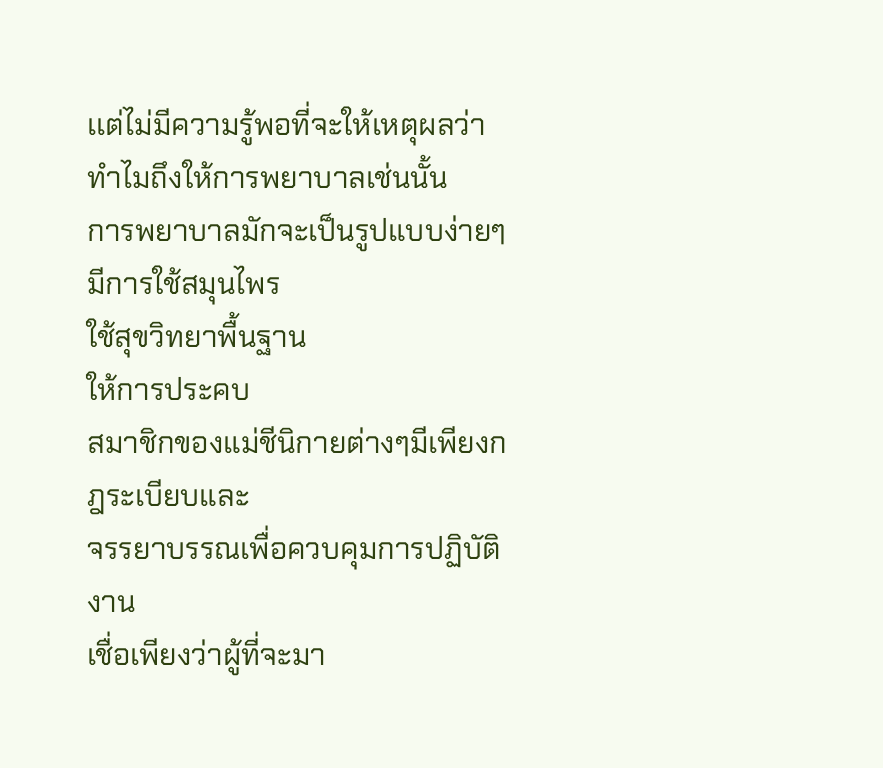เเต่ไม่มีความรู้พอที่จะให้เหตุผลว่าทำไมถึงให้การพยาบาลเช่นนั้น
การพยาบาลมักจะเป็นรูปแบบง่ายๆ
มีการใช้สมุนไพร
ใช้สุขวิทยาพื้นฐาน
ให้การประคบ
สมาชิกของแม่ชีนิกายต่างๆมีเพียงกฎระเบียบและ
จรรยาบรรณเพื่อควบคุมการปฏิบัติงาน
เชื่อเพียงว่าผู้ที่จะมา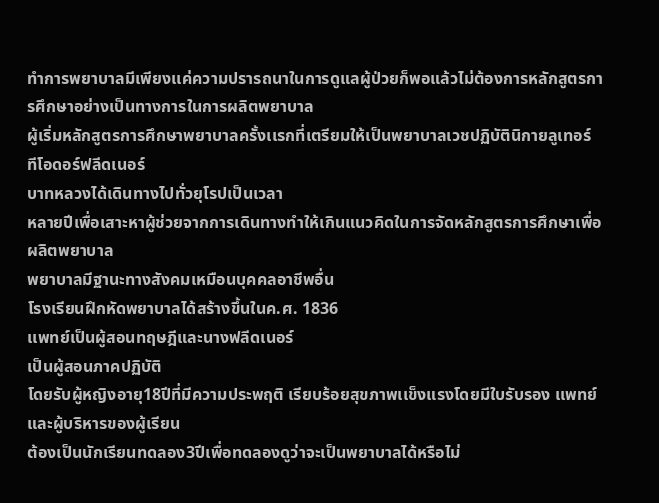ทำการพยาบาลมีเพียงเเค่ความปรารถนาในการดูแลผู้ป่วยก็พอแล้วไม่ต้องการหลักสูตรการศึกษาอย่างเป็นทางการในการผลิตพยาบาล
ผู้เริ่มหลักสูตรการศึกษาพยาบาลครั้งเเรกที่เตรียมให้เป็นพยาบาลเวชปฏิบัตินิกายลูเทอร์
ทีโอดอร์ฟลีดเนอร์
บาทหลวงได้เดินทางไปทั่วยุโรปเป็นเวลา
หลายปีเพื่อเสาะหาผู้ช่วยจากการเดินทางทำให้เกินแนวคิดในการจัดหลักสูตรการศึกษาเพื่อผลิตพยาบาล
พยาบาลมีฐานะทางสังคมเหมือนบุคคลอาชีพอื่น
โรงเรียนฝึกหัดพยาบาลได้สร้างขึ้นในค.ศ. 1836
เเพทย์เป็นผู้สอนทฤษฎีและนางฟลีดเนอร์
เป็นผู้สอนภาคปฏิบัติ
โดยรับผู้หญิงอายุ18ปีที่มีความประพฤติ เรียบร้อยสุขภาพเเข็งแรงโดยมีใบรับรอง เเพทย์และผู้บริหารของผู้เรียน
ต้องเป็นนักเรียนทดลอง3ปีเพื่อทดลองดูว่าจะเป็นพยาบาลได้หรือไม่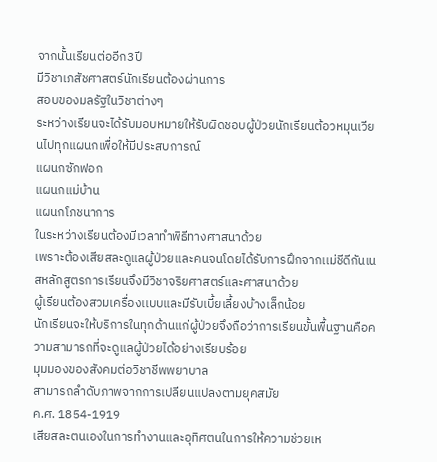จากนั้นเรียนต่ออีก3ปี
มีวิชาเภสัชศาสตร์นักเรียนต้องผ่านการ
สอบของมลรัฐในวิชาต่างๆ
ระหว่างเรียนจะได้รับมอบหมายให้รับผิดชอบผู้ป่วยนักเรียนต้อวหมุนเวียนไปทุกแผนกเพื่อให้มีประสบการณ์
แผนกซักฟอก
แผนกแม่บ้าน
แผนกโภชนาการ
ในระหว่างเรียนต้องมีเวลาทำพิธีทางศาสนาด้วย
เพราะต้องเสียสละดูแลผู้ป่วยเเละคนจนโดยได้รับการฝึกจากเเม่ชีดีกันเนสหลักสูตรการเรียนจึงมีวิชาจริยศาสตร์และศาสนาด้วย
ผู้เรียนต้องสวมเครื่องเเบบและมีรับเบี้ยเลี้ยงบ้างเล็กน้อย
นักเรียนจะให้บริการในทุกด้านแก่ผู้ป่วยจึงถือว่าการเรียนขั้นพื้นฐานคือความสามารถที่จะดูแลผู้ป่วยได้อย่างเรียบร้อย
มุมมองของสังคมต่อวิชาชีพพยาบาล
สามารถลําดับภาพจากการเปลียนแปลงตามยุคสมัย
ค.ศ. 1854-1919
เสียสละตนเองในการทํางานและอุทิศตนในการให้ความช่วยเห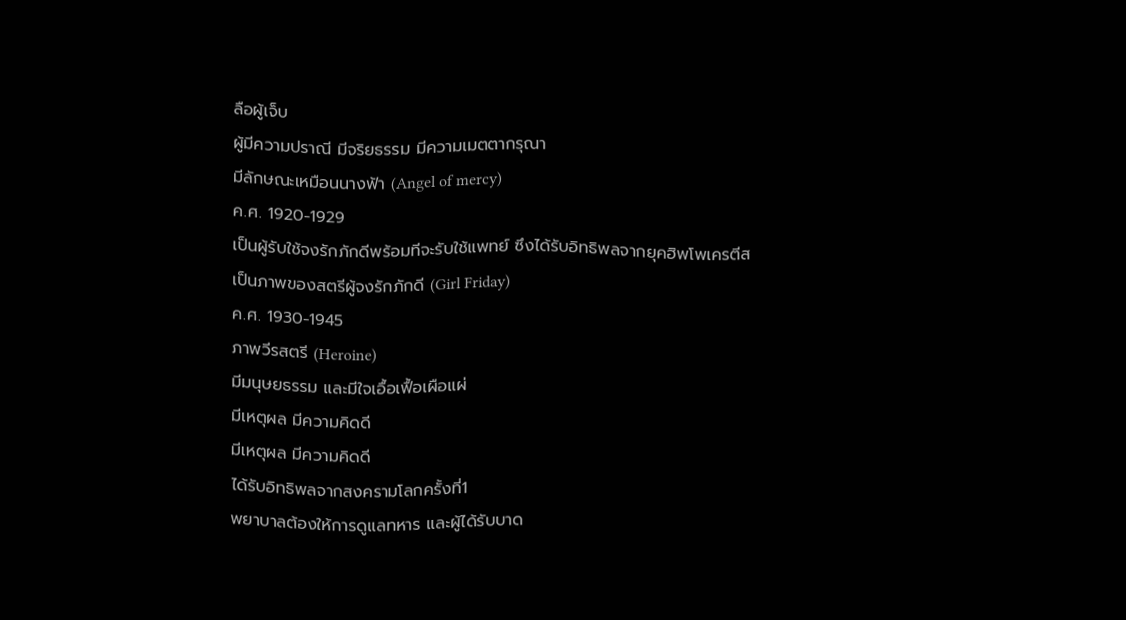ลือผู้เจ็บ
ผู้มีความปราณี มีจริยธรรม มีความเมตตากรุณา
มีลักษณะเหมือนนางฟ้า (Angel of mercy)
ค.ศ. 1920-1929
เป็นผู้รับใช้จงรักภักดีพร้อมทีจะรับใช้แพทย์ ซึงได้รับอิทธิพลจากยุคฮิพโพเครตีส
เป็นภาพของสตรีผู้จงรักภักดี (Girl Friday)
ค.ศ. 1930-1945
ภาพวีรสตรี (Heroine)
มีมนุษยธรรม และมีใจเอื้อเฟื้อเผือแผ่
มีเหตุผล มีความคิดดี
มีเหตุผล มีความคิดดี
ได้รับอิทธิพลจากสงครามโลกครั้งที่1
พยาบาลต้องให้การดูแลทหาร และผู้ได้รับบาด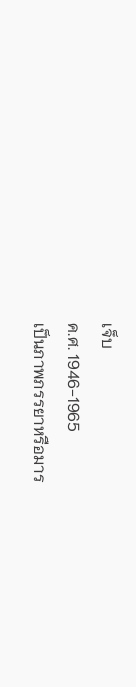เจ็บ
ค.ศ. 1946-1965
เป็นภาพภรรยาหรือมาร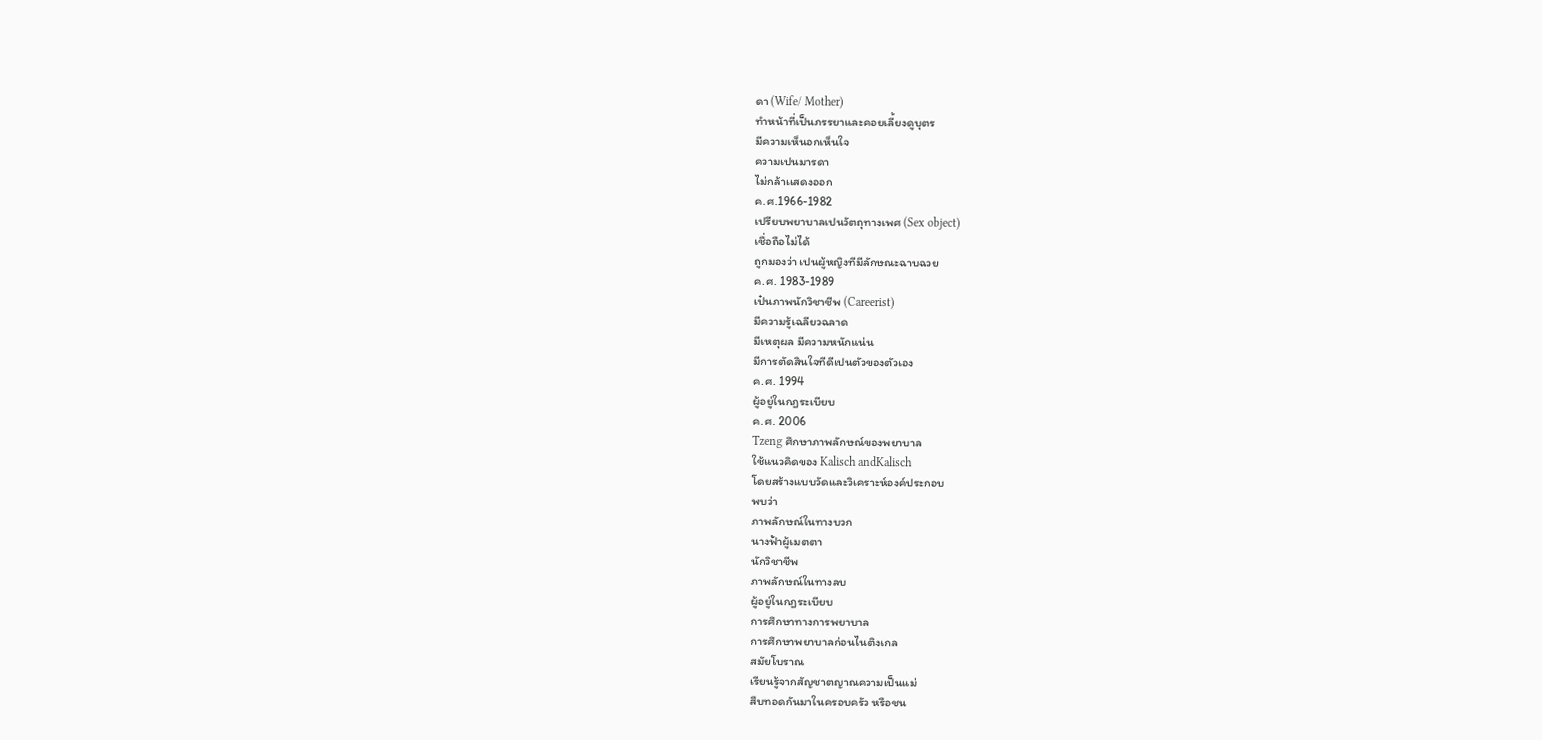ดา (Wife/ Mother)
ทําหน้าที่เป็นภรรยาและคอยเลี้ยงดูบุตร
มีความเห็นอกเห็นใจ
ความเปนมารดา
ไม่กล้าเเสดงออก
ค.ศ.1966-1982
เปรียบพยาบาลเปนวัตถุทางเพศ (Sex object)
เชื่อถือไม่ได้
ถูกมองว่า เปนผู้หญิงทีมีลักษณะฉาบฉวย
ค.ศ. 1983-1989
เป๋นภาพนักวิชาชีพ (Careerist)
มีความรู้เฉลียวฉลาด
มีเหตุผล มีความหนักแน่น
มีการตัดสินใจทีดีเปนตัวของตัวเอง
ค.ศ. 1994
ผู้อยู่ในกฎระเบียบ
ค.ศ. 2006
Tzeng ศึกษาภาพลักษณ์ของพยาบาล
ใช้แนวคิดของ Kalisch andKalisch
โดยสร้างแบบวัดและวิเคราะห์องค์ประกอบ
พบว่า
ภาพลักษณ์ในทางบวก
นางฟ้าผู้เมตตา
นักวิชาชีพ
ภาพลักษณ์ในทางลบ
ผู้อยู่ในกฎระเบียบ
การศึกษาทางการพยาบาล
การศึกษาพยาบาลก่อนไนติงเกล
สมัยโบราณ
เรียนรู้จากสัญชาตญาณความเป็นแม่
สืบทอดกันมาในครอบครัว หรือชน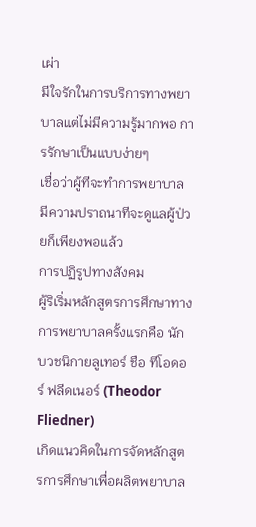เผ่า
มีใจรักในการบริการทางพยาบาลแต่ไม่มีความรู้มากพอ การรักษาเป็นแบบง่ายๆ
เชื่อว่าผู้ทีจะทําการพยาบาล มีความปราถนาทีจะดูแลผู้ป่วยก็เพียงพอแล้ว
การปฏิรูปทางสังคม
ผู้ริเริ่มหลักสูตรการศึกษาทางการพยาบาลครั้งแรกคือ นักบวชนิกายลูเทอร์ ชือ ทีโอดอร์ ฟลีดเนอร์ (Theodor Fliedner)
เกิดแนวคิดในการจัดหลักสูตรการศึกษาเพื่อผลิตพยาบาล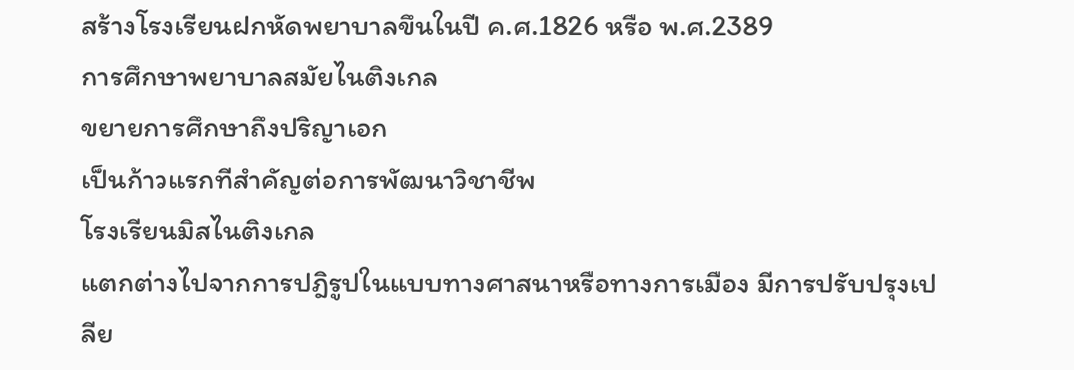สร้างโรงเรียนฝกหัดพยาบาลขึนในปี ค.ศ.1826 หรือ พ.ศ.2389
การศึกษาพยาบาลสมัยไนติงเกล
ขยายการศึกษาถึงปริญาเอก
เป็นก้าวแรกทีสําคัญต่อการพัฒนาวิชาชีพ
โรงเรียนมิสไนติงเกล
แตกต่างไปจากการปฎิรูปในแบบทางศาสนาหรือทางการเมือง มีการปรับปรุงเปลีย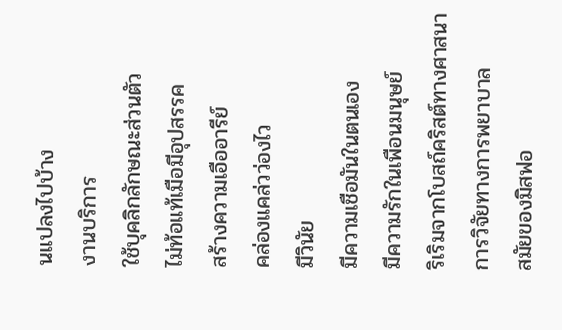นแปลงไปบ้าง
งานบริการ
ใช้บุคลิกลักษณะส่วนตัว
ไม่ท้อแท้เมือมีอุปสรรค
สร้างความเอืออารีย์
คล่องแคล่วว่องไว
มีวินัย
มีความเชือมันในตนเอง
มีความรักในเพือนมนุษย์
ริเริมจากโบสถ์คริสต์ทางศาสนา
การวิจัยทางการพยาบาล
สมัยของมิสฟอ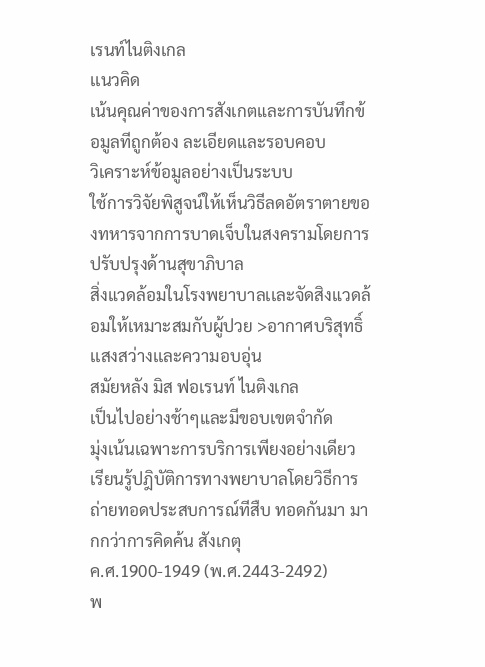เรนท์ไนติงเกล
เเนวคิด
เน้นคุณค่าของการสังเกตและการบันทึกข้อมูลทีถูกต้อง ละเอียดและรอบคอบ
วิเคราะห์ข้อมูลอย่างเป็นระบบ
ใช้การวิจัยพิสูจน์ให้เห็นวิธีลดอัตราตายของทหารจากการบาดเจ็บในสงครามโดยการปรับปรุงด้านสุขาภิบาล
สิ่งแวดล้อมในโรงพยาบาลเเละจัดสิงแวดล้อมให้เหมาะสมกับผู้ปวย >อากาศบริสุทธิ์ เเสงสว่างเเละความอบอุ่น
สมัยหลัง มิส ฟอเรนท์ ไนติงเกล
เป็นไปอย่างช้าๆและมีขอบเขตจํากัด
มุ่งเน้นเฉพาะการบริการเพียงอย่างเดียว
เรียนรู้ปฎิบัติการทางพยาบาลโดยวิธีการถ่ายทอดประสบการณ์ทีสืบ ทอดกันมา มากกว่าการคิดค้น สังเกตุ
ค.ศ.1900-1949 (พ.ศ.2443-2492)
พ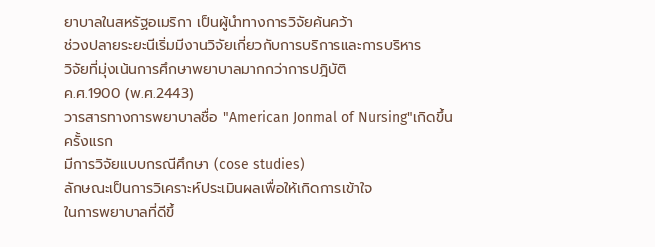ยาบาลในสหรัฐอเมริกา เป็นผู้นําทางการวิจัยค้นคว้า
ช่วงปลายระยะนีเริ่มมีงานวิจัยเกี่ยวกับการบริการและการบริหาร
วิจัยที่มุ่งเน้นการศึกษาพยาบาลมากกว่าการปฎิบัติ
ค.ศ.1900 (พ.ศ.2443)
วารสารทางการพยาบาลชื่อ "American Jonmal of Nursing"เกิดขึ้นครั้งแรก
มีการวิจัยแบบกรณีศึกษา (cose studies)
ลักษณะเป็นการวิเคราะห์ประเมินผลเพื่อให้เกิดการเข้าใจ
ในการพยาบาลที่ดีขึ้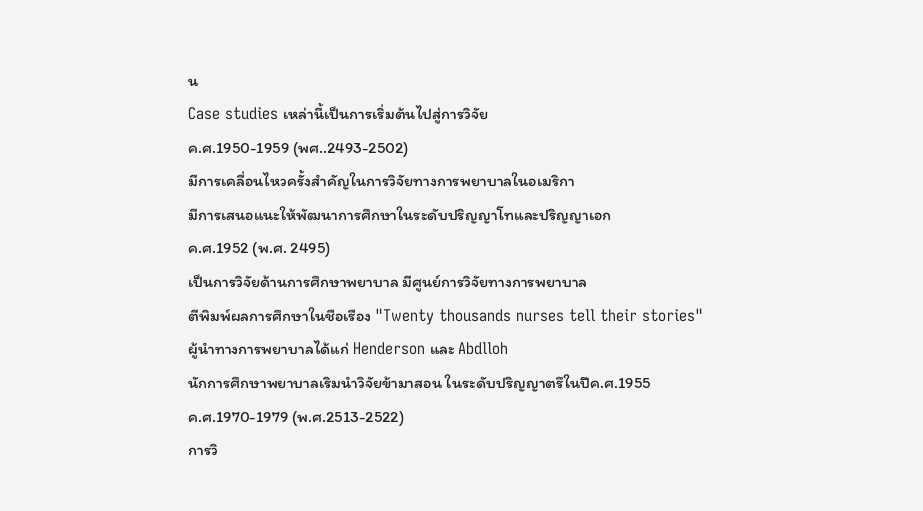น
Case studies เหล่านี้เป็นการเริ่มต้นไปสู่การวิจัย
ค.ศ.1950-1959 (พศ..2493-2502)
มีการเคลื่อนไหวครั้งสําคัญในการวิจัยทางการพยาบาลในอเมริกา
มีการเสนอแนะให้พัฒนาการศึกษาในระดับปริญญาโทและปริญญาเอก
ค.ศ.1952 (พ.ศ. 2495)
เป็นการวิจัยด้านการศึกษาพยาบาล มีศูนย์การวิจัยทางการพยาบาล
ตีพิมพ์ผลการศึกษาในชือเรือง "Twenty thousands nurses tell their stories"
ผู้นําทางการพยาบาลได้แก่ Henderson และ Abdlloh
นักการศึกษาพยาบาลเริมนําวิจัยข้ามาสอน ในระดับปริญญาตรึในปีค.ศ.1955
ค.ศ.1970-1979 (พ.ศ.2513-2522)
การวิ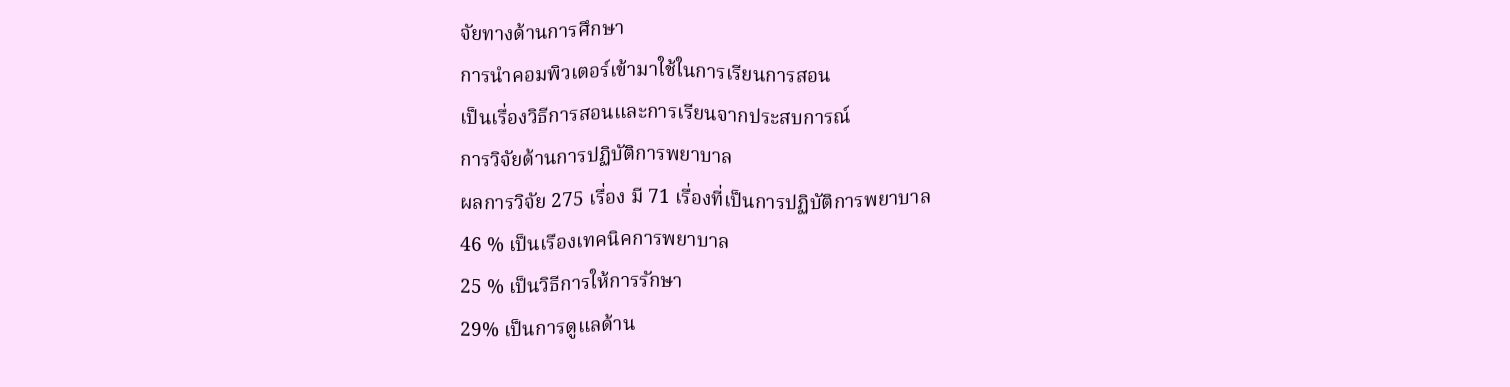จัยทางด้านการศึกษา
การนําคอมพิวเตอร์เข้ามาใช้ในการเรียนการสอน
เป็นเรื่องวิธีการสอนและการเรียนจากประสบการณ์
การวิจัยด้านการปฏิบัติการพยาบาล
ผลการวิจัย 275 เรื่อง มี 71 เรื่องที่เป็นการปฏิบัติการพยาบาล
46 % เป็นเรืองเทคนิคการพยาบาล
25 % เป็นวิธีการให้การรักษา
29% เป็นการดูแลด้าน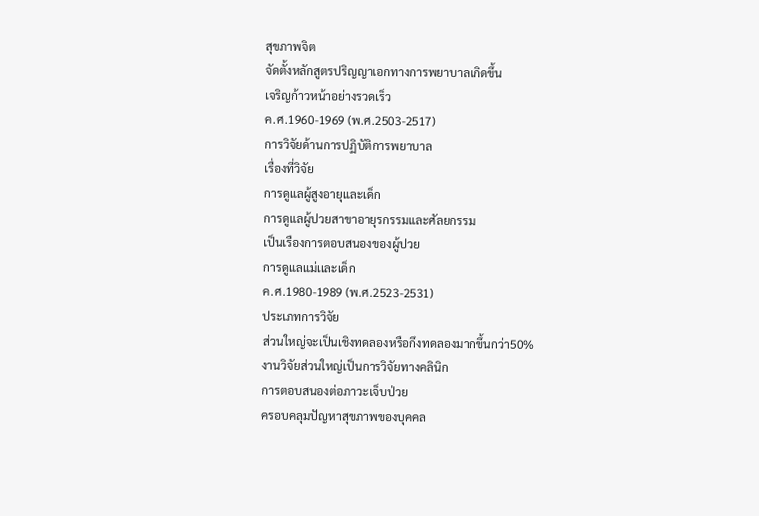สุขภาพจิต
จัดตั้งหลักสูตรปริญญาเอกทางการพยาบาลเกิดขึ้น
เจริญก้าวหน้าอย่างรวดเร็ว
ค.ศ.1960-1969 (พ.ศ.2503-2517)
การวิจัยด้านการปฏิบัติการพยาบาล
เรื่องที่วิจัย
การดูแลผู้สูงอายุและเด็ก
การดูแลผู้ปวยสาขาอายุรกรรมและศัลยกรรม
เป็นเรืองการตอบสนองของผู้ปวย
การดูแลแม่เเละเด็ก
ค.ศ.1980-1989 (พ.ศ.2523-2531)
ประเภทการวิจัย
ส่วนใหญ่จะเป็นเชิงทดลองหรือกึงทดลองมากขึ้นกว่า50%
งานวิจัยส่วนใหญ่เป็นการวิจัยทางคลินิก
การตอบสนองต่อภาวะเจ็บป่วย
ครอบคลุมปัญหาสุขภาพของบุคคล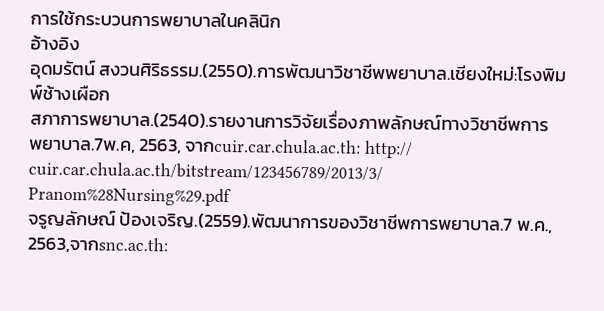การใช้กระบวนการพยาบาลในคลินิก
อ้างอิง
อุดมรัตน์ สงวนศิริธรรม.(2550).การพัฒนาวิชาชีพพยาบาล.เชียงใหม่:โรงพิมพ์ช้างเผือก
สภาการพยาบาล.(2540).รายงานการวิจัยเรื่องภาพลักษณ์ทางวิชาชีพการ
พยาบาล.7พ.ค, 2563, จากcuir.car.chula.ac.th: http:// cuir.car.chula.ac.th/bitstream/123456789/2013/3/ Pranom%28Nursing%29.pdf
จรูญลักษณ์ ป้องเจริญ.(2559).พัฒนาการของวิชาชีพการพยาบาล.7 พ.ค., 2563,จากsnc.ac.th: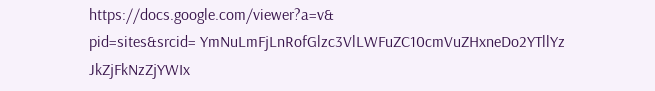https://docs.google.com/viewer?a=v&
pid=sites&srcid= YmNuLmFjLnRofGlzc3VlLWFuZC10cmVuZHxneDo2YTllYz JkZjFkNzZjYWIx